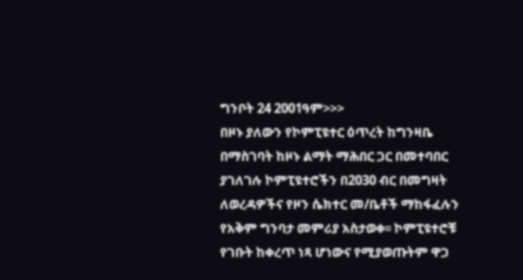ግንቦት 24 2001ዓም>>>
በዞኑ ያለውን የኮምፒዩተር ዕጥረት ከግንዛቤ በማስገባት ከዞኑ ልማት ማሕበር ጋር በመተባበር ያገለገሉ ኮምፒዩተሮችን በ2030 ብር በመግዛት ለወረዳዎችና የዞን ሴክተር መ/ቤቶች ማከፋፈሉን የአቅም ግንባታ መምሪያ አስታወቀ፡፡ ኮምፒዩተሮቹ የገቡት ከቀረጥ ነጻ ሆነውና የሚያወጡትም ዋጋ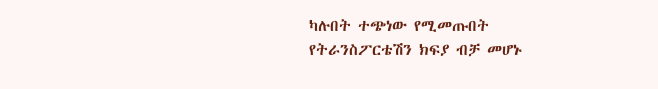ካሉበት ተጭነው የሚመጡበት የትራንስፖርቴሽን ክፍያ ብቻ መሆኑ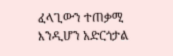ፈላጊውን ተጠቃሚ እንዲሆን አድርጎታል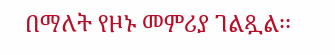በማለት የዞኑ መምሪያ ገልጿል፡፡